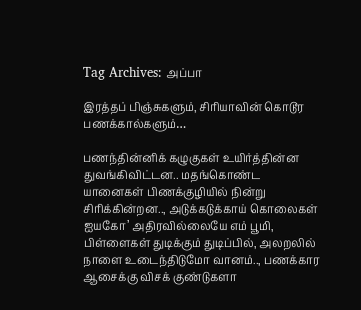Tag Archives: அப்பா

இரத்தப் பிஞ்சுகளும், சிரியாவின் கொடூர பணக்கால்களும்…

பணந்தின்னிக் கழுகுகள் உயிர்த்தின்ன துவங்கிவிட்டன.. மதங்கொண்ட யானைகள் பிணக்குழியில் நின்று சிரிக்கின்றன.., அடுக்கடுக்காய் கொலைகள் ஐயகோ’ அதிரவில்லையே எம் பூமி, பிள்ளைகள் துடிக்கும் துடிப்பில், அலறலில் நாளை உடைந்திடுமோ வானம்.., பணக்கார ஆசைக்கு விசக் குண்டுகளா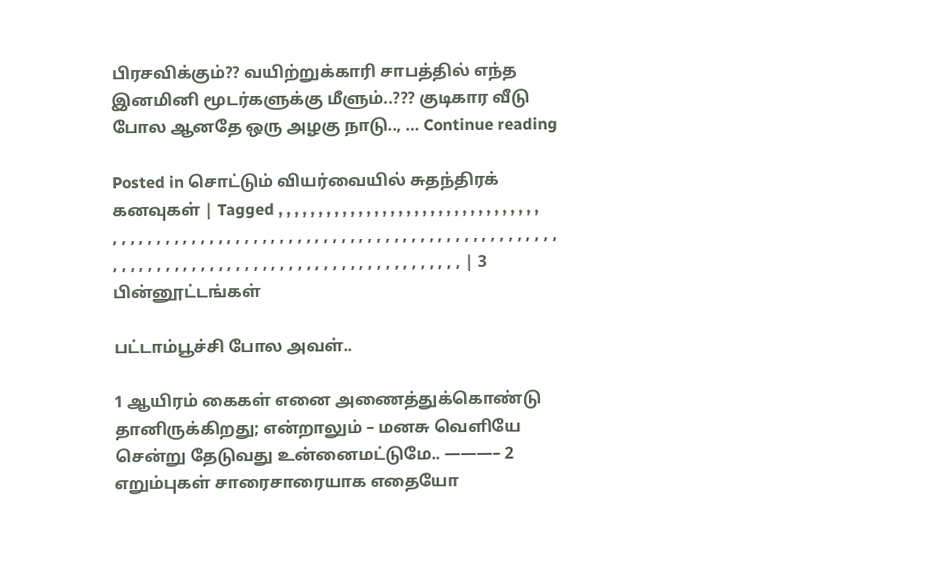பிரசவிக்கும்?? வயிற்றுக்காரி சாபத்தில் எந்த இனமினி மூடர்களுக்கு மீளும்..??? குடிகார வீடு போல ஆனதே ஒரு அழகு நாடு.., … Continue reading

Posted in சொட்டும் வியர்வையில் சுதந்திரக் கனவுகள் | Tagged , , , , , , , , , , , , , , , , , , , , , , , , , , , , , , , , , , , , , , , , , , , , , , , , , , , , , , , , , , , , , , , , , , , , , , , , , , , , , , , , , , , , , , , , , , , , , , , , , , , , , , , , , , , , , , , , , , , , , , , , , , , , | 3 பின்னூட்டங்கள்

பட்டாம்பூச்சி போல அவள்..

1 ஆயிரம் கைகள் எனை அணைத்துக்கொண்டு தானிருக்கிறது; என்றாலும் – மனசு வெளியே சென்று தேடுவது உன்னைமட்டுமே.. ———– 2 எறும்புகள் சாரைசாரையாக எதையோ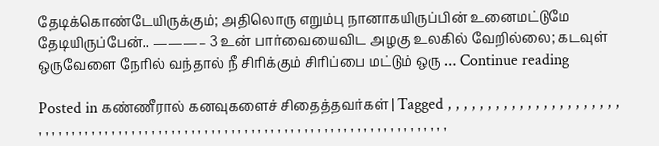தேடிக்கொண்டேயிருக்கும்; அதிலொரு எறும்பு நானாகயிருப்பின் உனைமட்டுமே தேடியிருப்பேன்.. ———– 3 உன் பார்வையைவிட அழகு உலகில் வேறில்லை; கடவுள் ஒருவேளை நேரில் வந்தால் நீ சிரிக்கும் சிரிப்பை மட்டும் ஒரு … Continue reading

Posted in கண்ணீரால் கனவுகளைச் சிதைத்தவர்கள் | Tagged , , , , , , , , , , , , , , , , , , , , , , , , , , , , , , , , , , , , , , , , , , , , , , , , , , , , , , , , , , , , , , , , , , , , , , , , , , , , , , , , , , , ,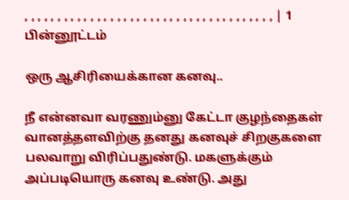, , , , , , , , , , , , , , , , , , , , , , , , , , , , , , , , , , , , , , | 1 பின்னூட்டம்

ஒரு ஆசிரியைக்கான கனவு..

நீ என்னவா வரணும்னு கேட்டா குழந்தைகள் வானத்தளவிற்கு தனது கனவுச் சிறகுகளை பலவாறு விரிப்பதுண்டு. மகளுக்கும் அப்படியொரு கனவு உண்டு. அது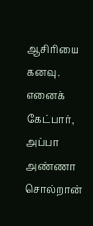ஆசிரியை கனவு. எனைக் கேட்பார், அப்பா அண்ணா சொல்றான்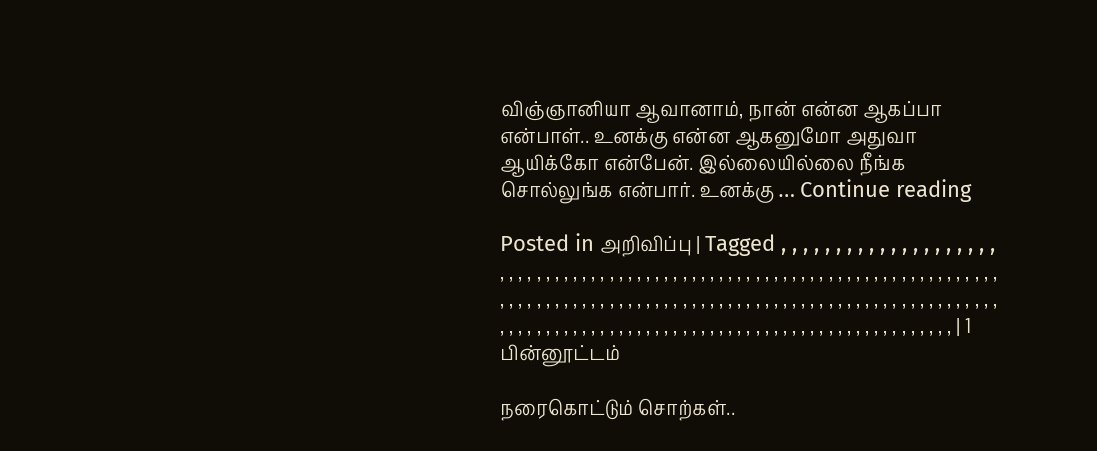விஞ்ஞானியா ஆவானாம், நான் என்ன ஆகப்பா என்பாள்.. உனக்கு என்ன ஆகனுமோ அதுவா ஆயிக்கோ என்பேன். இல்லையில்லை நீங்க சொல்லுங்க என்பார். உனக்கு … Continue reading

Posted in அறிவிப்பு | Tagged , , , , , , , , , , , , , , , , , , , , , , , , , , , , , , , , , , , , , , , , , , , , , , , , , , , , , , , , , , , , , , , , , , , , , , , , , , , , , , , , , , , , , , , , , , , , , , , , , , , , , , , , , , , , , , , , , , , , , , , , , , , , , , , , , , , , , , , , , , , , , , , , , , , , , , , , , , , , , , , , , , , , , , , , , , , , , , , , , , , , | 1 பின்னூட்டம்

நரைகொட்டும் சொற்கள்..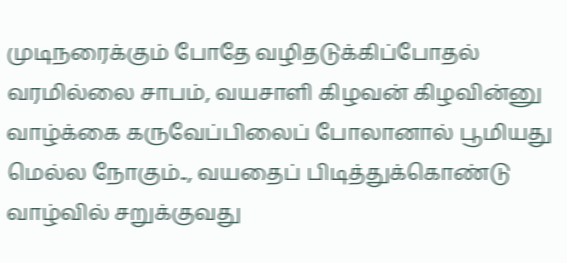முடிநரைக்கும் போதே வழிதடுக்கிப்போதல் வரமில்லை சாபம், வயசாளி கிழவன் கிழவின்னு வாழ்க்கை கருவேப்பிலைப் போலானால் பூமியது மெல்ல நோகும்.., வயதைப் பிடித்துக்கொண்டு வாழ்வில் சறுக்குவது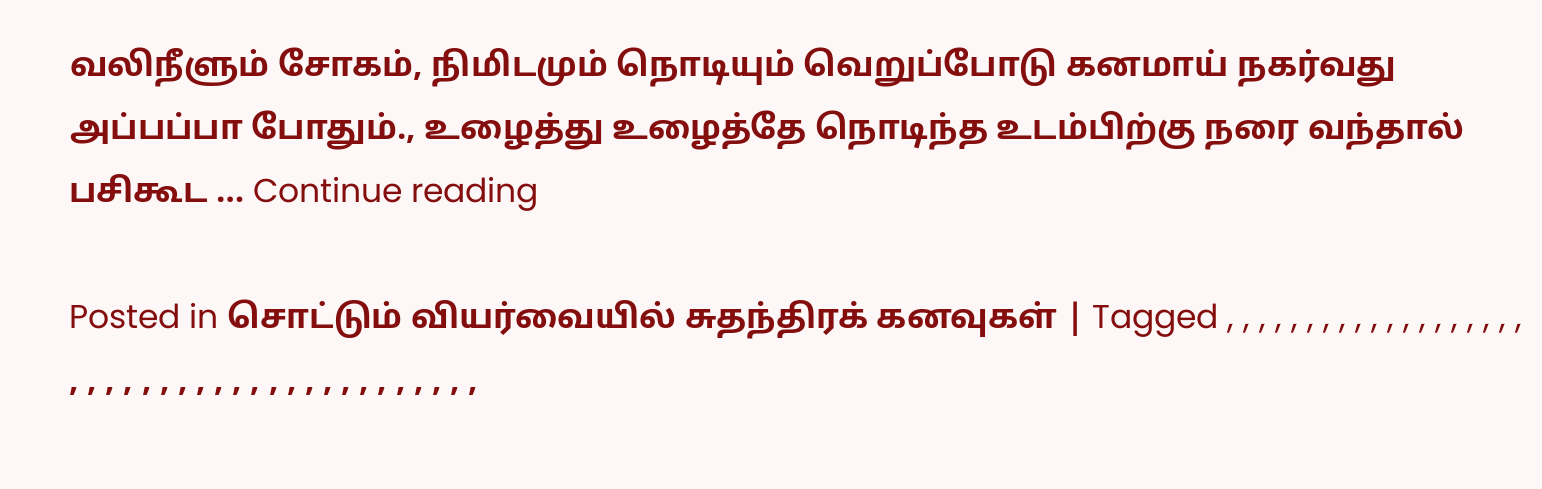வலிநீளும் சோகம், நிமிடமும் நொடியும் வெறுப்போடு கனமாய் நகர்வது அப்பப்பா போதும்., உழைத்து உழைத்தே நொடிந்த உடம்பிற்கு நரை வந்தால் பசிகூட … Continue reading

Posted in சொட்டும் வியர்வையில் சுதந்திரக் கனவுகள் | Tagged , , , , , , , , , , , , , , , , , , , , , , , , , , , , , , , , , , , , , , , , , ,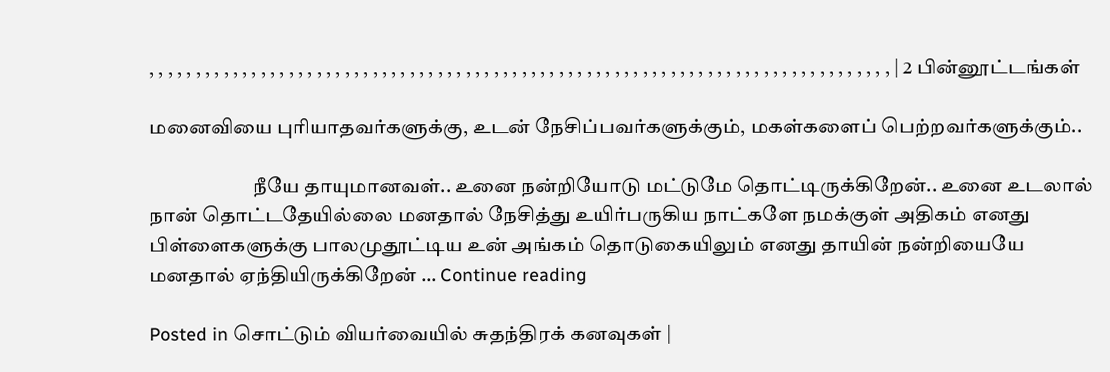, , , , , , , , , , , , , , , , , , , , , , , , , , , , , , , , , , , , , , , , , , , , , , , , , , , , , , , , , , , , , , , , , , , , , , , , , , , , , , , , | 2 பின்னூட்டங்கள்

மனைவியை புரியாதவர்களுக்கு, உடன் நேசிப்பவர்களுக்கும், மகள்களைப் பெற்றவர்களுக்கும்..

                          நீயே தாயுமானவள்.. உனை நன்றியோடு மட்டுமே தொட்டிருக்கிறேன்.. உனை உடலால் நான் தொட்டதேயில்லை மனதால் நேசித்து உயிர்பருகிய நாட்களே நமக்குள் அதிகம் எனது பிள்ளைகளுக்கு பாலமுதூட்டிய உன் அங்கம் தொடுகையிலும் எனது தாயின் நன்றியையே மனதால் ஏந்தியிருக்கிறேன் … Continue reading

Posted in சொட்டும் வியர்வையில் சுதந்திரக் கனவுகள் |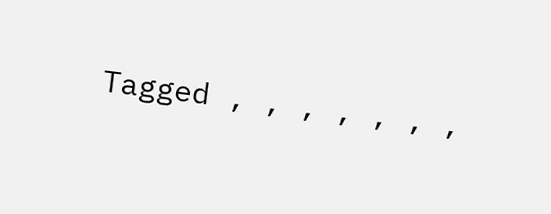Tagged , , , , , , ,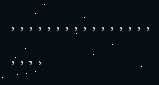, , , , , , , , , , , , , , , , , , , ,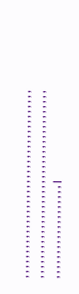, , , , , , , , , , , , , , , , , , , , , , , , , , , , , , , , , , , , , , , , , , , , , , , , , , , , , , , , , , , , , , , , , , , , , , , , , , , , , , , , , , , , , , , , , , , , , , , |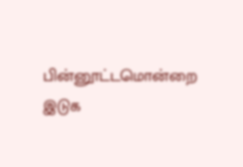பின்னூட்டமொன்றை இடுக